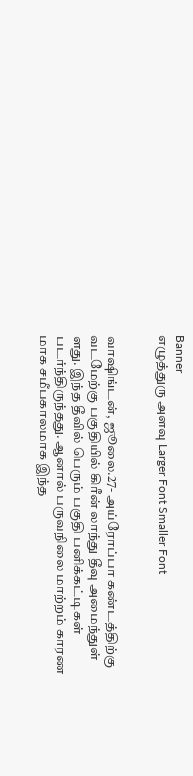Banner
எழுத்துரு அளவு Larger Font Smaller Font


வாஷிங்டன், ஜூலை.27- அய்ரோப்பா கண்டத்திற்கு வடமேற்கு பகுதியில் கிரீன் லாந்து தீவு அமைந்துள் ளது. இந்த தீவில் பெரும் பகுதி பனிக்கட்டிகள் படர்ந்திருந்தது. ஆனால் பருவநிலை மாற்றம் காரண மாக சமீபகாலமாக இந்த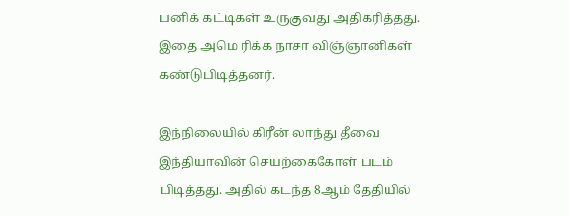பனிக் கட்டிகள் உருகுவது அதிகரித்தது. இதை அமெ ரிக்க நாசா விஞ்ஞானிகள் கண்டுபிடித்தனர்.

இந்நிலையில் கிரீன் லாந்து தீவை இந்தியாவின் செயற்கைகோள் படம் பிடித்தது. அதில் கடந்த 8ஆம் தேதியில்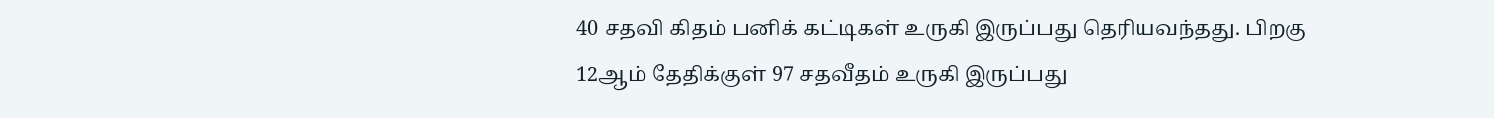40 சதவி கிதம் பனிக் கட்டிகள் உருகி இருப்பது தெரியவந்தது. பிறகு 12ஆம் தேதிக்குள் 97 சதவீதம் உருகி இருப்பது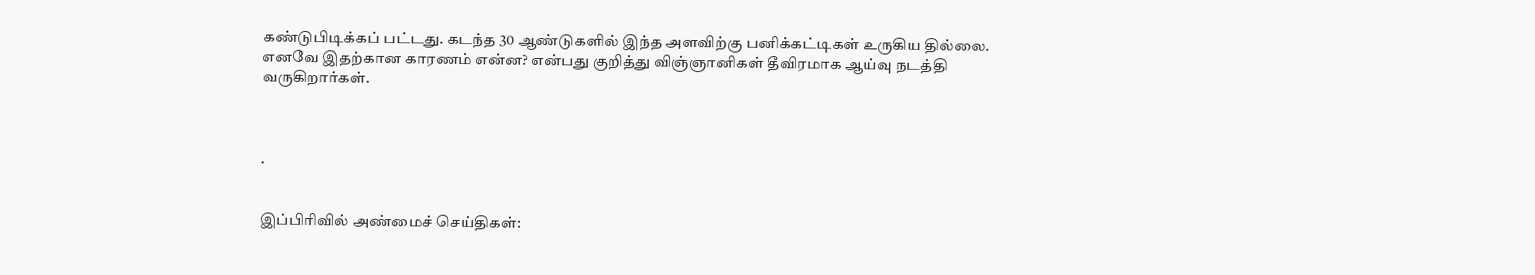கண்டுபிடிக்கப் பட்டது. கடந்த 30 ஆண்டுகளில் இந்த அளவிற்கு பனிக்கட்டிகள் உருகிய தில்லை. எனவே இதற்கான காரணம் என்ன? என்பது குறித்து விஞ்ஞானிகள் தீவிரமாக ஆய்வு நடத்தி வருகிறார்கள்.



.


இப்பிரிவில் அண்மைச் செய்திகள்: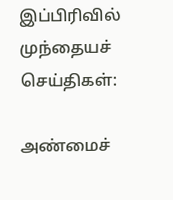இப்பிரிவில் முந்தையச் செய்திகள்:

அண்மைச்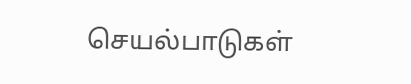செயல்பாடுகள்